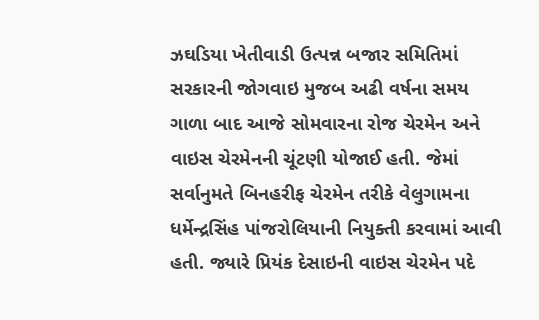ઝઘડિયા ખેતીવાડી ઉત્પન્ન બજાર સમિતિમાં સરકારની જોગવાઇ મુજબ અઢી વર્ષના સમય ગાળા બાદ આજે સોમવારના રોજ ચેરમેન અને વાઇસ ચેરમેનની ચૂંટણી યોજાઈ હતી. જેમાં સર્વાનુમતે બિનહરીફ ચેરમેન તરીકે વેલુગામના ધર્મેન્દ્રસિંહ પાંજરોલિયાની નિયુક્તી કરવામાં આવી હતી. જ્યારે પ્રિયંક દેસાઇની વાઇસ ચેરમેન પદે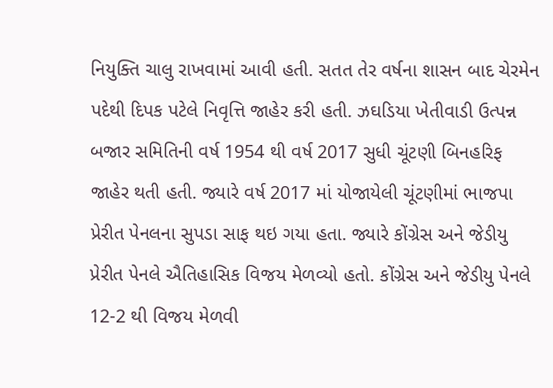નિયુક્તિ ચાલુ રાખવામાં આવી હતી. સતત તેર વર્ષના શાસન બાદ ચેરમેન પદેથી દિપક પટેલે નિવૃત્તિ જાહેર કરી હતી. ઝઘડિયા ખેતીવાડી ઉત્પન્ન બજાર સમિતિની વર્ષ 1954 થી વર્ષ 2017 સુધી ચૂંટણી બિનહરિફ જાહેર થતી હતી. જ્યારે વર્ષ 2017 માં યોજાયેલી ચૂંટણીમાં ભાજપા પ્રેરીત પેનલના સુપડા સાફ થઇ ગયા હતા. જ્યારે કોંગ્રેસ અને જેડીયુ પ્રેરીત પેનલે ઐતિહાસિક વિજય મેળવ્યો હતો. કોંગ્રેસ અને જેડીયુ પેનલે 12-2 થી વિજય મેળવી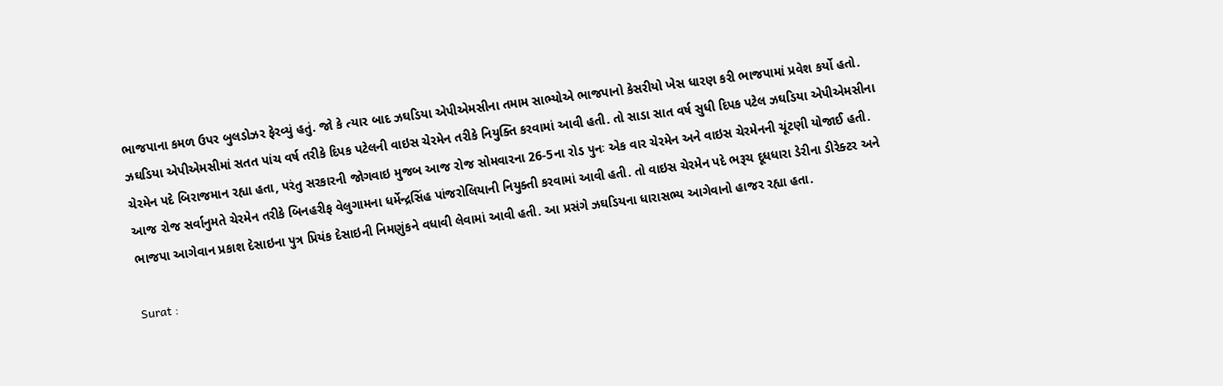ભાજપાના કમળ ઉપર બુલડોઝર ફેરવ્યું હતું. જો કે ત્યાર બાદ ઝઘડિયા એપીએમસીના તમામ સાભ્યોએ ભાજપાનો કેસરીયો ખેસ ધારણ કરી ભાજપામાં પ્રવેશ કર્યો હતો. ઝઘડિયા એપીએમસીમાં સતત પાંચ વર્ષ તરીકે દિપક પટેલની વાઇસ ચેરમેન તરીકે નિયુક્તિ કરવામાં આવી હતી. તો સાડા સાત વર્ષ સુધી દિપક પટેલ ઝઘડિયા એપીએમસીના ચેરમેન પદે બિરાજમાન રહ્યા હતા, પરંતુ સરકારની જોગવાઇ મુજબ આજ રોજ સોમવારના 26-5ના રોડ પુનઃ એક વાર ચેરમેન અને વાઇસ ચેરમેનની ચૂંટણી યોજાઈ હતી. આજ રોજ સર્વાનુમતે ચેરમેન તરીકે બિનહરીફ વેલુગામના ધર્મેન્દ્રસિંહ પાંજરોલિયાની નિયુક્તી કરવામાં આવી હતી. તો વાઇસ ચેરમેન પદે ભરૂચ દૂધધારા ડેરીના ડીરેક્ટર અને ભાજપા આગેવાન પ્રકાશ દેસાઇના પુત્ર પ્રિયંક દેસાઇની નિમણુંકને વધાવી લેવામાં આવી હતી. આ પ્રસંગે ઝઘડિયના ધારાસભ્ય આગેવાનો હાજર રહ્યા હતા.

Surat :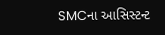SMCના આસિસ્ટન્ટ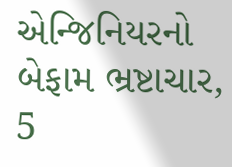એન્જિનિયરનો બેફામ ભ્રષ્ટાચાર, 5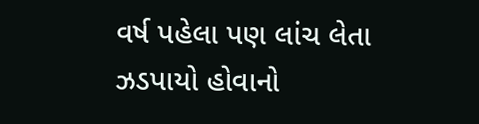વર્ષ પહેલા પણ લાંચ લેતા ઝડપાયો હોવાનો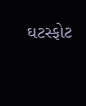ઘટસ્ફોટ